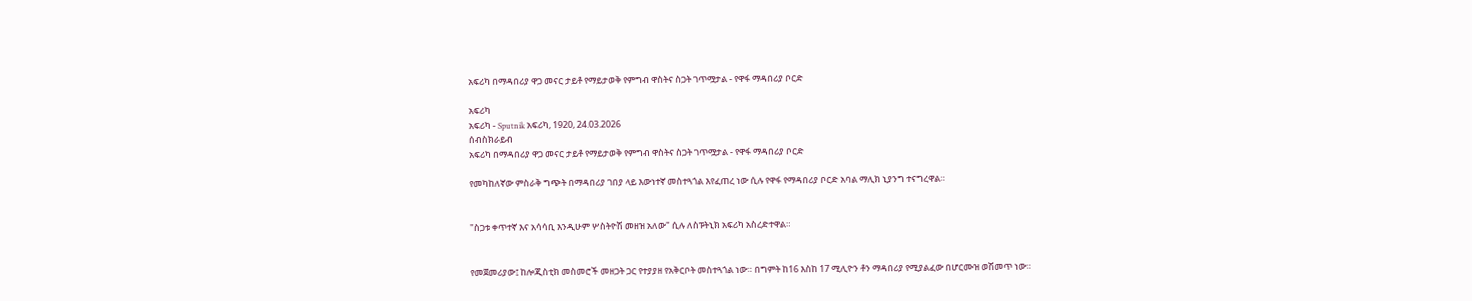አፍሪካ በማዳበሪያ ዋጋ መናር ታይቶ የማይታወቅ የምግብ ዋስትና ስጋት ገጥሟታል - የዋፋ ማዳበሪያ ቦርድ

አፍሪካ
አፍሪካ - Sputnik አፍሪካ, 1920, 24.03.2026
ሰብስክራይብ
አፍሪካ በማዳበሪያ ዋጋ መናር ታይቶ የማይታወቅ የምግብ ዋስትና ስጋት ገጥሟታል - የዋፋ ማዳበሪያ ቦርድ

የመካከለኛው ምስራቅ ግጭት በማዳበሪያ ገበያ ላይ እውነተኛ መስተጓጎል እየፈጠረ ነው ሲሉ የዋፋ የማዳበሪያ ቦርድ አባል ማሊክ ኒያንግ ተናግረዋል።


"ስጋቱ ቀጥተኛ እና አሳሳቢ እንዲሁም ሦስትዮሽ መዘዝ አለው" ሲሉ ለስፑትኒክ አፍሪካ አስረድተዋል።


የመጀመሪያው፤ ከሎጂስቲክ መስመሮች መዘጋት ጋር የተያያዘ የአቅርቦት መስተጓጎል ነው። በግምት ከ16 እስከ 17 ሚሊዮን ቶን ማዳበሪያ የሚያልፈው በሆርሙዝ ወሽመጥ ነው።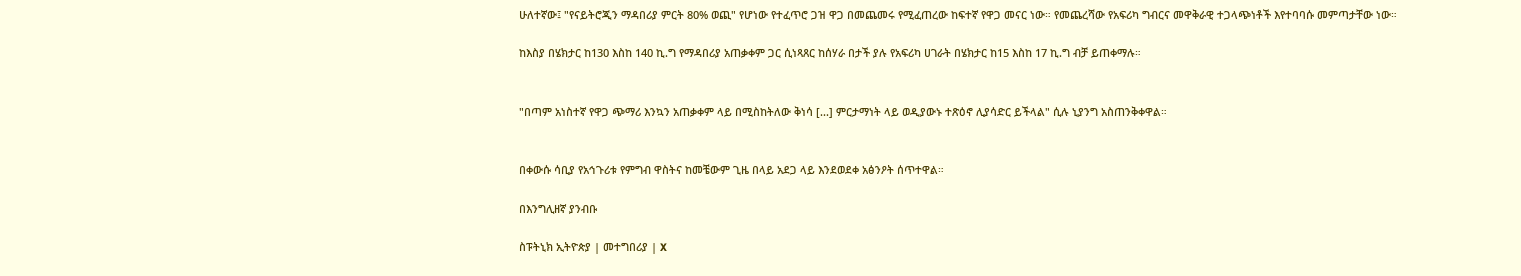ሁለተኛው፤ "የናይትሮጂን ማዳበሪያ ምርት 80% ወጪ" የሆነው የተፈጥሮ ጋዝ ዋጋ በመጨመሩ የሚፈጠረው ከፍተኛ የዋጋ መናር ነው። የመጨረሻው የአፍሪካ ግብርና መዋቅራዊ ተጋላጭነቶች እየተባባሱ መምጣታቸው ነው።

ከእስያ በሄክታር ከ130 እስከ 140 ኪ.ግ የማዳበሪያ አጠቃቀም ጋር ሲነጻጸር ከሰሃራ በታች ያሉ የአፍሪካ ሀገራት በሄክታር ከ15 እስከ 17 ኪ.ግ ብቻ ይጠቀማሉ።


"በጣም አነስተኛ የዋጋ ጭማሪ እንኳን አጠቃቀም ላይ በሚስከትለው ቅነሳ [...] ምርታማነት ላይ ወዲያውኑ ተጽዕኖ ሊያሳድር ይችላል" ሲሉ ኒያንግ አስጠንቅቀዋል።


በቀውሱ ሳቢያ የአኅጉሪቱ የምግብ ዋስትና ከመቼውም ጊዜ በላይ አደጋ ላይ እንደወደቀ አፅንዖት ሰጥተዋል።

በእንግሊዘኛ ያንብቡ

ስፑትኒክ ኢትዮጵያ | መተግበሪያ | X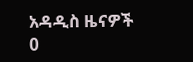አዳዲስ ዜናዎች
0